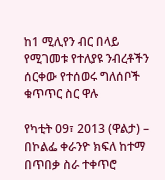ከ1 ሚሊየን ብር በላይ የሚገመቱ የተለያዩ ንብረቶችን ሰርቀው የተሰወሩ ግለሰቦች ቁጥጥር ስር ዋሉ

የካቲት 09፣ 2013 (ዋልታ) – በኮልፌ ቀራንዮ ክፍለ ከተማ በጥበቃ ስራ ተቀጥሮ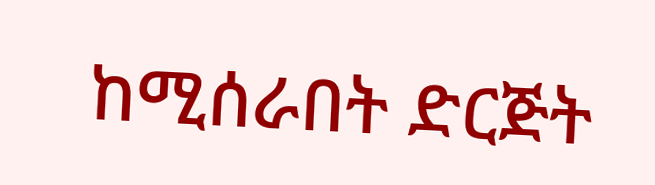ከሚሰራበት ድርጅት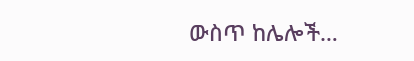ውስጥ ከሌሎች…